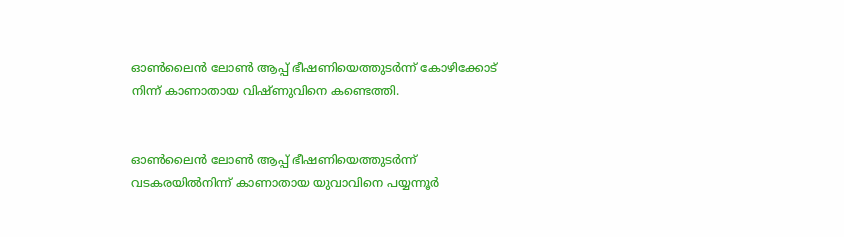ഓണ്‍ലൈൻ ലോണ്‍ ആപ്പ് ഭീഷണിയെത്തുടര്‍ന്ന് കോഴിക്കോട് നിന്ന് കാണാതായ വിഷ്ണുവിനെ കണ്ടെത്തി.


ഓണ്‍ലൈൻ ലോണ്‍ ആപ്പ് ഭീഷണിയെത്തുടർന്ന് വടകരയില്‍നിന്ന് കാണാതായ യുവാവിനെ പയ്യന്നൂർ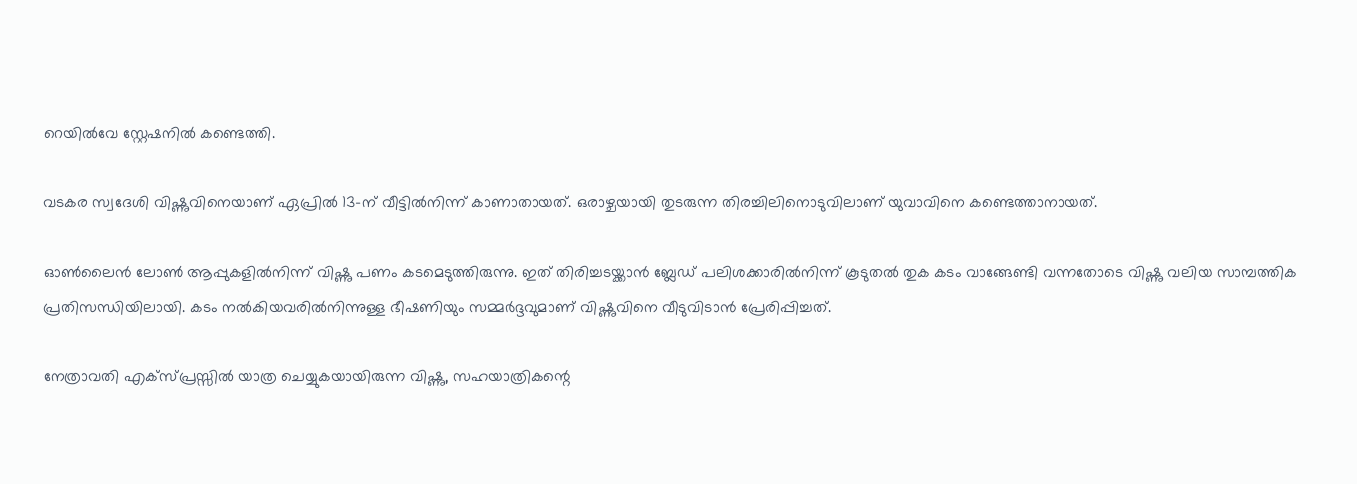റെയില്‍വേ സ്റ്റേഷനില്‍ കണ്ടെത്തി.

വടകര സ്വദേശി വിഷ്ണുവിനെയാണ് ഏപ്രില്‍ 13-ന് വീട്ടില്‍നിന്ന് കാണാതായത്. ഒരാഴ്ചയായി തുടരുന്ന തിരച്ചിലിനൊടുവിലാണ് യുവാവിനെ കണ്ടെത്താനായത്.

ഓണ്‍ലൈൻ ലോണ്‍ ആപ്പുകളില്‍നിന്ന് വിഷ്ണു പണം കടമെടുത്തിരുന്നു. ഇത് തിരിച്ചടയ്ക്കാൻ ബ്ലേഡ് പലിശക്കാരില്‍നിന്ന് കൂടുതല്‍ തുക കടം വാങ്ങേണ്ടി വന്നതോടെ വിഷ്ണു വലിയ സാമ്പത്തിക പ്രതിസന്ധിയിലായി. കടം നല്‍കിയവരില്‍നിന്നുള്ള ഭീഷണിയും സമ്മർദ്ദവുമാണ് വിഷ്ണുവിനെ വീടുവിടാൻ പ്രേരിപ്പിച്ചത്.

നേത്രാവതി എക്സ്പ്രസ്സില്‍ യാത്ര ചെയ്യുകയായിരുന്ന വിഷ്ണു, സഹയാത്രികന്റെ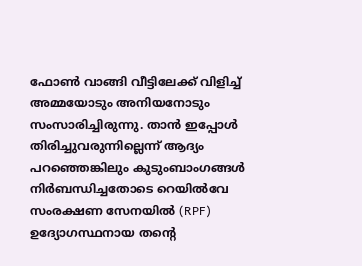ഫോണ്‍ വാങ്ങി വീട്ടിലേക്ക് വിളിച്ച്‌ അമ്മയോടും അനിയനോടും സംസാരിച്ചിരുന്നു. താൻ ഇപ്പോള്‍ തിരിച്ചുവരുന്നില്ലെന്ന് ആദ്യം പറഞ്ഞെങ്കിലും കുടുംബാംഗങ്ങള്‍ നിർബന്ധിച്ചതോടെ റെയില്‍വേ സംരക്ഷണ സേനയില്‍ (RPF) ഉദ്യോഗസ്ഥനായ തന്റെ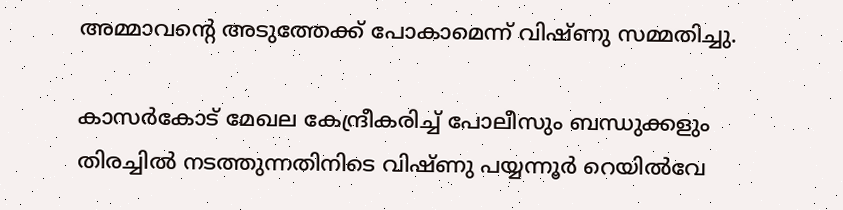അമ്മാവന്റെ അടുത്തേക്ക് പോകാമെന്ന് വിഷ്ണു സമ്മതിച്ചു.

കാസർകോട് മേഖല കേന്ദ്രീകരിച്ച്‌ പോലീസും ബന്ധുക്കളും തിരച്ചില്‍ നടത്തുന്നതിനിടെ വിഷ്ണു പയ്യന്നൂർ റെയില്‍വേ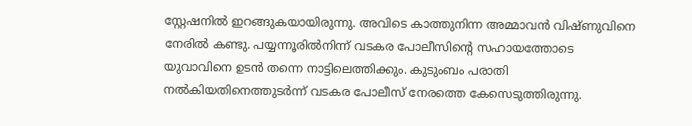സ്റ്റേഷനില്‍ ഇറങ്ങുകയായിരുന്നു. അവിടെ കാത്തുനിന്ന അമ്മാവൻ വിഷ്ണുവിനെ നേരില്‍ കണ്ടു. പയ്യന്നൂരില്‍നിന്ന് വടകര പോലീസിന്റെ സഹായത്തോടെ യുവാവിനെ ഉടൻ തന്നെ നാട്ടിലെത്തിക്കും. കുടുംബം പരാതി നല്‍കിയതിനെത്തുടർന്ന് വടകര പോലീസ് നേരത്തെ കേസെടുത്തിരുന്നു.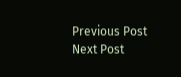Previous Post Next Post